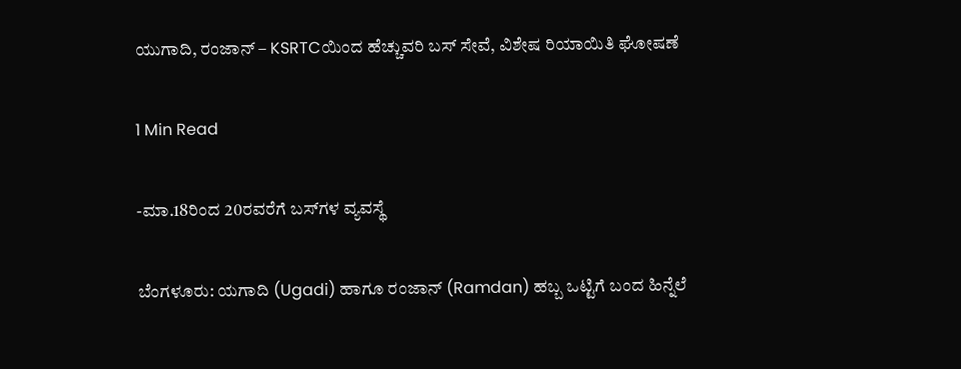ಯುಗಾದಿ, ರಂಜಾನ್ – KSRTCಯಿಂದ ಹೆಚ್ಚುವರಿ ಬಸ್ ಸೇವೆ, ವಿಶೇಷ ರಿಯಾಯಿತಿ ಘೋಷಣೆ

1 Min Read

-ಮಾ.18ರಿಂದ 20ರವರೆಗೆ ಬಸ್‌ಗಳ ವ್ಯವಸ್ಥೆ

ಬೆಂಗಳೂರು: ಯಗಾದಿ (Ugadi) ಹಾಗೂ ರಂಜಾನ್ (Ramdan) ಹಬ್ಬ ಒಟ್ಟಿಗೆ ಬಂದ ಹಿನ್ನೆಲೆ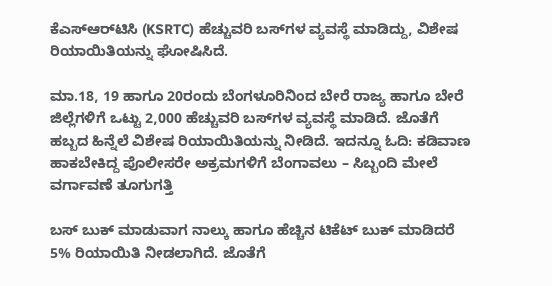ಕೆಎಸ್‌ಆರ್‌ಟಿಸಿ (KSRTC) ಹೆಚ್ಚುವರಿ ಬಸ್‌ಗಳ ವ್ಯವಸ್ಥೆ ಮಾಡಿದ್ದು, ವಿಶೇಷ ರಿಯಾಯಿತಿಯನ್ನು ಘೋಷಿಸಿದೆ.

ಮಾ.18, 19 ಹಾಗೂ 20ರಂದು ಬೆಂಗಳೂರಿನಿಂದ ಬೇರೆ ರಾಜ್ಯ ಹಾಗೂ ಬೇರೆ ಜಿಲ್ಲೆಗಳಿಗೆ ಒಟ್ಟು 2,000 ಹೆಚ್ಚುವರಿ ಬಸ್‌ಗಳ ವ್ಯವಸ್ಥೆ ಮಾಡಿದೆ. ಜೊತೆಗೆ ಹಬ್ಬದ ಹಿನ್ನೆಲೆ ವಿಶೇಷ ರಿಯಾಯಿತಿಯನ್ನು ನೀಡಿದೆ. ಇದನ್ನೂ ಓದಿ: ಕಡಿವಾಣ ಹಾಕಬೇಕಿದ್ದ ಪೊಲೀಸರೇ ಅಕ್ರಮಗಳಿಗೆ ಬೆಂಗಾವಲು – ಸಿಬ್ಬಂದಿ ಮೇಲೆ ವರ್ಗಾವಣೆ ತೂಗುಗತ್ತಿ

ಬಸ್ ಬುಕ್ ಮಾಡುವಾಗ ನಾಲ್ಕು ಹಾಗೂ ಹೆಚ್ಚಿನ ಟಿಕೆಟ್ ಬುಕ್ ಮಾಡಿದರೆ 5% ರಿಯಾಯಿತಿ ನೀಡಲಾಗಿದೆ. ಜೊತೆಗೆ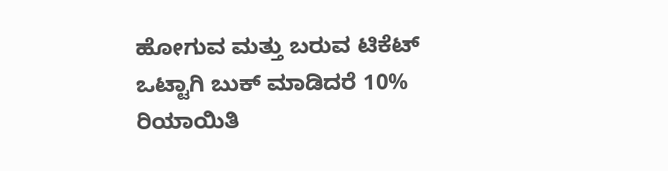ಹೋಗುವ ಮತ್ತು ಬರುವ ಟಿಕೆಟ್ ಒಟ್ಟಾಗಿ ಬುಕ್ ಮಾಡಿದರೆ 10% ರಿಯಾಯಿತಿ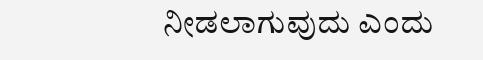ನೀಡಲಾಗುವುದು ಎಂದು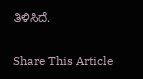ತಿಳಿಸಿದೆ.

Share This Article